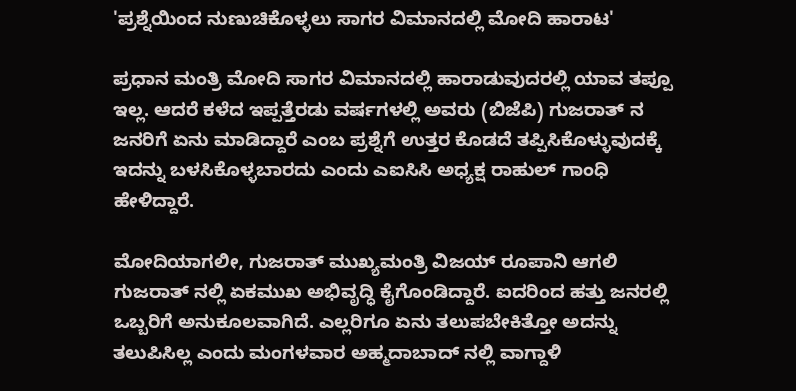'ಪ್ರಶ್ನೆಯಿಂದ ನುಣುಚಿಕೊಳ್ಳಲು ಸಾಗರ ವಿಮಾನದಲ್ಲಿ ಮೋದಿ ಹಾರಾಟ'

ಪ್ರಧಾನ ಮಂತ್ರಿ ಮೋದಿ ಸಾಗರ ವಿಮಾನದಲ್ಲಿ ಹಾರಾಡುವುದರಲ್ಲಿ ಯಾವ ತಪ್ಪೂ ಇಲ್ಲ. ಆದರೆ ಕಳೆದ ಇಪ್ಪತ್ತೆರಡು ವರ್ಷಗಳಲ್ಲಿ ಅವರು (ಬಿಜೆಪಿ) ಗುಜರಾತ್ ನ ಜನರಿಗೆ ಏನು ಮಾಡಿದ್ದಾರೆ ಎಂಬ ಪ್ರಶ್ನೆಗೆ ಉತ್ತರ ಕೊಡದೆ ತಪ್ಪಿಸಿಕೊಳ್ಳುವುದಕ್ಕೆ ಇದನ್ನು ಬಳಸಿಕೊಳ್ಳಬಾರದು ಎಂದು ಎಐಸಿಸಿ ಅಧ್ಯಕ್ಷ ರಾಹುಲ್ ಗಾಂಧಿ ಹೇಳಿದ್ದಾರೆ.

ಮೋದಿಯಾಗಲೀ, ಗುಜರಾತ್ ಮುಖ್ಯಮಂತ್ರಿ ವಿಜಯ್ ರೂಪಾನಿ ಆಗಲಿ ಗುಜರಾತ್ ನಲ್ಲಿ ಏಕಮುಖ ಅಭಿವೃದ್ಧಿ ಕೈಗೊಂಡಿದ್ದಾರೆ. ಐದರಿಂದ ಹತ್ತು ಜನರಲ್ಲಿ ಒಬ್ಬರಿಗೆ ಅನುಕೂಲವಾಗಿದೆ. ಎಲ್ಲರಿಗೂ ಏನು ತಲುಪಬೇಕಿತ್ತೋ ಅದನ್ನು ತಲುಪಿಸಿಲ್ಲ ಎಂದು ಮಂಗಳವಾರ ಅಹ್ಮದಾಬಾದ್ ನಲ್ಲಿ ವಾಗ್ದಾಳಿ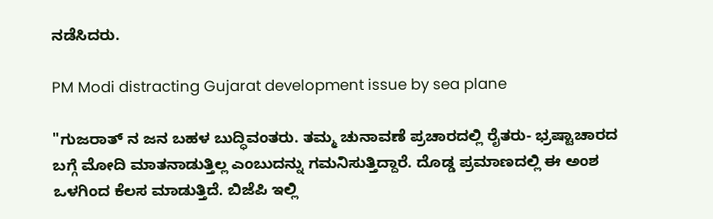ನಡೆಸಿದರು.

PM Modi distracting Gujarat development issue by sea plane

"ಗುಜರಾತ್ ನ ಜನ ಬಹಳ ಬುದ್ಧಿವಂತರು. ತಮ್ಮ ಚುನಾವಣೆ ಪ್ರಚಾರದಲ್ಲಿ ರೈತರು- ಭ್ರಷ್ಟಾಚಾರದ ಬಗ್ಗೆ ಮೋದಿ ಮಾತನಾಡುತ್ತಿಲ್ಲ ಎಂಬುದನ್ನು ಗಮನಿಸುತ್ತಿದ್ದಾರೆ. ದೊಡ್ಡ ಪ್ರಮಾಣದಲ್ಲಿ ಈ ಅಂಶ ಒಳಗಿಂದ ಕೆಲಸ ಮಾಡುತ್ತಿದೆ. ಬಿಜೆಪಿ ಇಲ್ಲಿ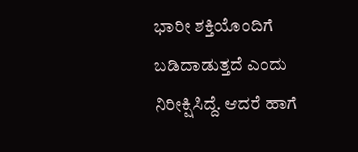ಭಾರೀ ಶಕ್ತಿಯೊಂದಿಗೆ ಬಡಿದಾಡುತ್ತದೆ ಎಂದು ನಿರೀಕ್ಷಿಸಿದ್ದೆ. ಆದರೆ ಹಾಗೆ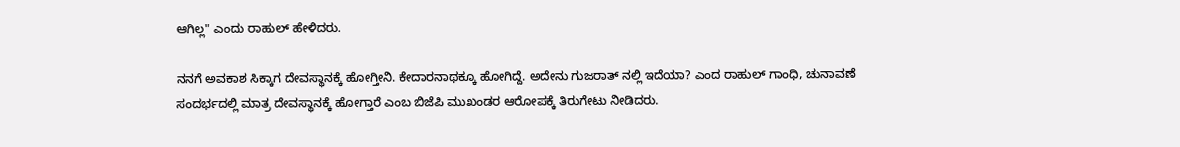ಆಗಿಲ್ಲ" ಎಂದು ರಾಹುಲ್ ಹೇಳಿದರು.

ನನಗೆ ಅವಕಾಶ ಸಿಕ್ಕಾಗ ದೇವಸ್ಥಾನಕ್ಕೆ ಹೋಗ್ತೀನಿ. ಕೇದಾರನಾಥಕ್ಕೂ ಹೋಗಿದ್ದೆ. ಅದೇನು ಗುಜರಾತ್ ನಲ್ಲಿ ಇದೆಯಾ? ಎಂದ ರಾಹುಲ್ ಗಾಂಧಿ, ಚುನಾವಣೆ ಸಂದರ್ಭದಲ್ಲಿ ಮಾತ್ರ ದೇವಸ್ಥಾನಕ್ಕೆ ಹೋಗ್ತಾರೆ ಎಂಬ ಬಿಜೆಪಿ ಮುಖಂಡರ ಆರೋಪಕ್ಕೆ ತಿರುಗೇಟು ನೀಡಿದರು.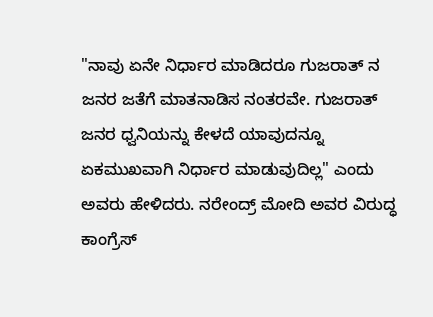"ನಾವು ಏನೇ ನಿರ್ಧಾರ ಮಾಡಿದರೂ ಗುಜರಾತ್ ನ ಜನರ ಜತೆಗೆ ಮಾತನಾಡಿಸ ನಂತರವೇ. ಗುಜರಾತ್ ಜನರ ಧ್ವನಿಯನ್ನು ಕೇಳದೆ ಯಾವುದನ್ನೂ ಏಕಮುಖವಾಗಿ ನಿರ್ಧಾರ ಮಾಡುವುದಿಲ್ಲ" ಎಂದು ಅವರು ಹೇಳಿದರು. ನರೇಂದ್ರ್ ಮೋದಿ ಅವರ ವಿರುದ್ಧ ಕಾಂಗ್ರೆಸ್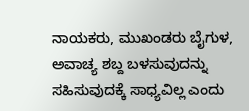ನಾಯಕರು, ಮುಖಂಡರು ಬೈಗುಳ, ಅವಾಚ್ಯ ಶಬ್ದ ಬಳಸುವುದನ್ನು ಸಹಿಸುವುದಕ್ಕೆ ಸಾಧ್ಯವಿಲ್ಲ ಎಂದು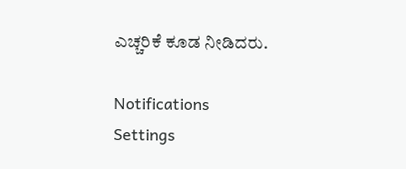ಎಚ್ಚರಿಕೆ ಕೂಡ ನೀಡಿದರು.

Notifications
Settings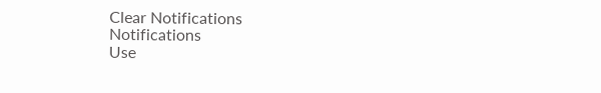Clear Notifications
Notifications
Use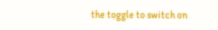the toggle to switch on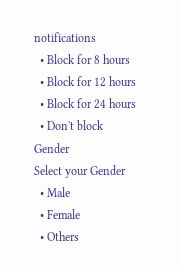notifications
  • Block for 8 hours
  • Block for 12 hours
  • Block for 24 hours
  • Don't block
Gender
Select your Gender
  • Male
  • Female
  • Others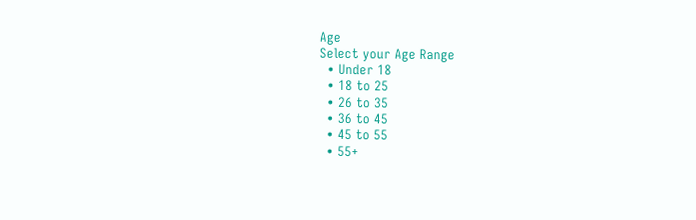Age
Select your Age Range
  • Under 18
  • 18 to 25
  • 26 to 35
  • 36 to 45
  • 45 to 55
  • 55+